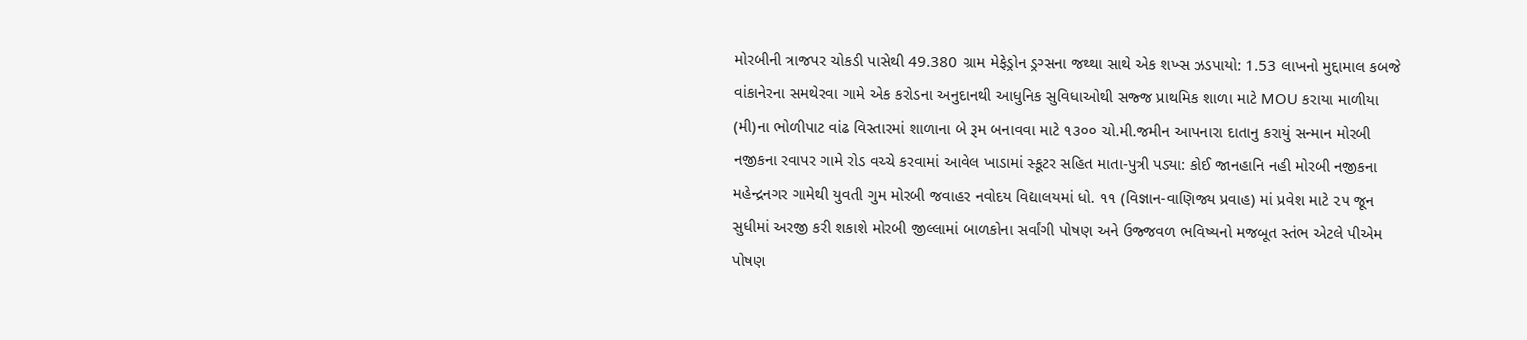મોરબીની ત્રાજપર ચોકડી પાસેથી 49.380 ગ્રામ મેફેડ્રોન ડ્રગ્સના જથ્થા સાથે એક શખ્સ ઝડપાયો: 1.53 લાખનો મુદ્દામાલ કબજે વાંકાનેરના સમથેરવા ગામે એક કરોડના અનુદાનથી આધુનિક સુવિધાઓથી સજ્જ પ્રાથમિક શાળા માટે MOU કરાયા માળીયા (મી)ના ભોળીપાટ વાંઢ વિસ્તારમાં શાળાના બે રૂમ બનાવવા માટે ૧૩૦૦ ચો.મી.જમીન આપનારા દાતાનુ કરાયું સન્માન મોરબી નજીકના રવાપર ગામે રોડ વચ્ચે કરવામાં આવેલ ખાડામાં સ્કૂટર સહિત માતા-પુત્રી પડ્યા: કોઈ જાનહાનિ નહી મોરબી નજીકના મહેન્દ્રનગર ગામેથી યુવતી ગુમ મોરબી જવાહર નવોદય વિદ્યાલયમાં ધો. ૧૧ (વિજ્ઞાન-વાણિજ્ય પ્રવાહ) માં પ્રવેશ માટે ૨૫ જૂન સુધીમાં અરજી કરી શકાશે મોરબી જીલ્લામાં બાળકોના સર્વાંગી પોષણ અને ઉજ્જવળ ભવિષ્યનો મજબૂત સ્તંભ એટલે પીએમ પોષણ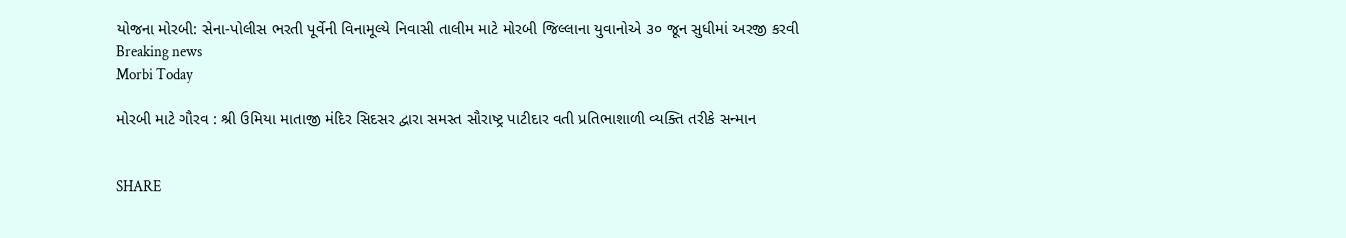યોજના મોરબી: સેના-પોલીસ ભરતી પૂર્વેની વિનામૂલ્યે નિવાસી તાલીમ માટે મોરબી જિલ્લાના યુવાનોએ ૩૦ જૂન સુધીમાં અરજી કરવી
Breaking news
Morbi Today

મોરબી માટે ગૌરવ : શ્રી ઉમિયા માતાજી મંદિર સિદસર દ્વારા સમસ્ત સૌરાષ્ટ્ર પાટીદાર વતી પ્રતિભાશાળી વ્યક્તિ તરીકે સન્માન


SHARE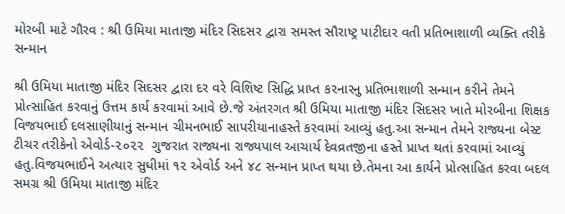મોરબી માટે ગૌરવ : શ્રી ઉમિયા માતાજી મંદિર સિદસર દ્વારા સમસ્ત સૌરાષ્ટ્ર પાટીદાર વતી પ્રતિભાશાળી વ્યક્તિ તરીકે સન્માન

શ્રી ઉમિયા માતાજી મંદિર સિદસર દ્વારા દર વરે વિશિષ્ટ સિદ્ધિ પ્રાપ્ત કરનારનુ પ્રતિભાશાળી સન્માન કરીને તેમને પ્રોત્સાહિત કરવાનું ઉત્તમ કાર્ય કરવામાં આવે છે.જે અંતરગત શ્રી ઉમિયા માતાજી મંદિર સિદસર ખાતે મોરબીના શિક્ષક વિજયભાઈ દલસાણીયાનું સન્માન ચીમનભાઈ સાપરીયાનાહસ્તે કરવામાં આવ્યું હતુ.આ સન્માન તેમને રાજ્યના બેસ્ટ ટીચર તરીકેનો એવોર્ડ-૨૦૨૨  ગુજરાત રાજ્યના રાજ્યપાલ આચાર્ય દેવવ્રતજીના હસ્તે પ્રાપ્ત થતાં કરવામાં આવ્યું હતુ.વિજયભાઈને અત્યાર સુધીમાં ૧૨ એવોર્ડ અને ૪૮ સન્માન પ્રાપ્ત થયા છે.તેમના આ કાર્યને પ્રોત્સાહિત કરવા બદલ સમગ્ર શ્રી ઉમિયા માતાજી મંદિર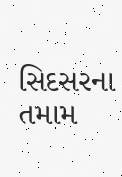સિદસરના તમામ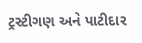ટ્રસ્ટીગણ અને પાટીદાર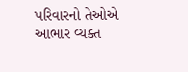પરિવારનો તેઓએ આભાર વ્યક્ત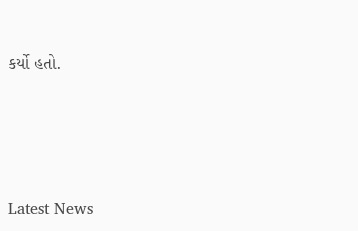કર્યો હતો.






Latest News